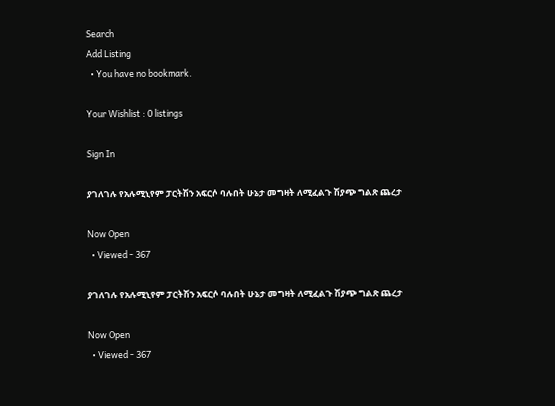Search
Add Listing
  • You have no bookmark.

Your Wishlist : 0 listings

Sign In

ያገለገሉ የአሉሚኒየም ፓርትሽን አፍርሶ ባሉበት ሁኔታ መግዛት ለሚፈልጉ ሽያጭ ግልጽ ጨረታ

Now Open
  • Viewed - 367

ያገለገሉ የአሉሚኒየም ፓርትሽን አፍርሶ ባሉበት ሁኔታ መግዛት ለሚፈልጉ ሽያጭ ግልጽ ጨረታ

Now Open
  • Viewed - 367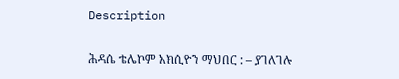Description

ሕዳሴ ቴሌኮም አክሲዮን ማህበር : – ያገለገሉ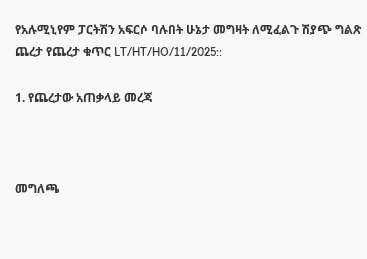የአሉሚኒየም ፓርትሽን አፍርሶ ባሉበት ሁኔታ መግዛት ለሚፈልጉ ሽያጭ ግልጽ ጨረታ የጨረታ ቁጥር LT/HT/HO/11/2025::

1. የጨረታው አጠቃላይ መረጃ



መግለጫ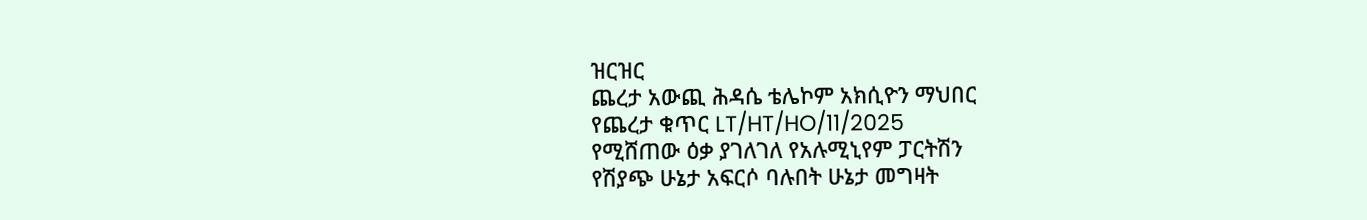ዝርዝር
ጨረታ አውጪ ሕዳሴ ቴሌኮም አክሲዮን ማህበር
የጨረታ ቁጥር LT/HT/HO/11/2025
የሚሸጠው ዕቃ ያገለገለ የአሉሚኒየም ፓርትሽን
የሽያጭ ሁኔታ አፍርሶ ባሉበት ሁኔታ መግዛት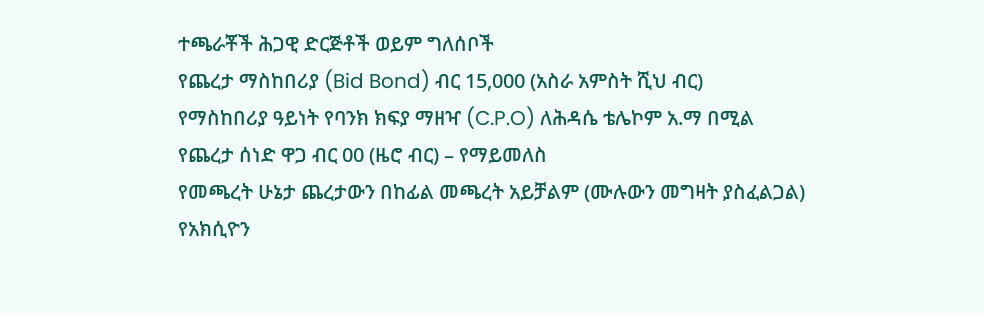ተጫራቾች ሕጋዊ ድርጅቶች ወይም ግለሰቦች
የጨረታ ማስከበሪያ (Bid Bond) ብር 15,000 (አስራ አምስት ሺህ ብር)
የማስከበሪያ ዓይነት የባንክ ክፍያ ማዘዣ (C.P.O) ለሕዳሴ ቴሌኮም አ.ማ በሚል
የጨረታ ሰነድ ዋጋ ብር 00 (ዜሮ ብር) – የማይመለስ
የመጫረት ሁኔታ ጨረታውን በከፊል መጫረት አይቻልም (ሙሉውን መግዛት ያስፈልጋል)
የአክሲዮን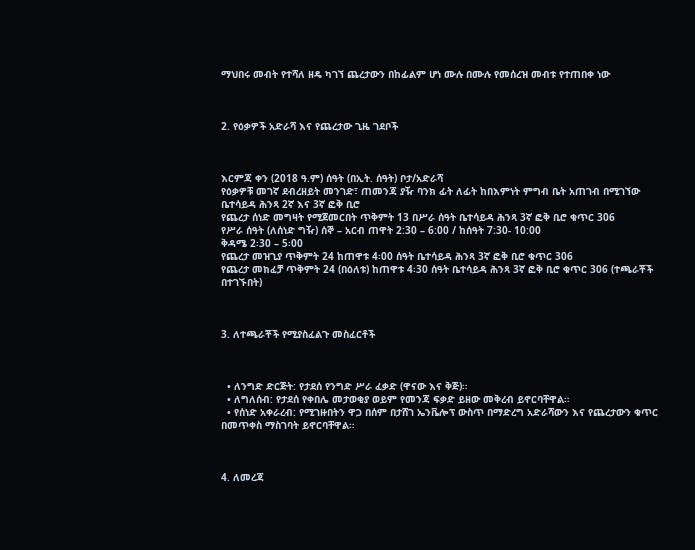ማህበሩ መብት የተሻለ ዘዴ ካገኘ ጨረታውን በከፊልም ሆነ ሙሉ በሙሉ የመሰረዝ መብቱ የተጠበቀ ነው



2. የዕቃዎች አድራሻ እና የጨረታው ጊዜ ገደቦች



እርምጃ ቀን (2018 ዓ.ም) ሰዓት (በኢት. ሰዓት) ቦታ/አድራሻ
የዕቃዎቹ መገኛ ደብረዘይት መንገድ፣ ጠመንጃ ያዥ ባንክ ፊት ለፊት ከበእምነት ምግብ ቤት አጠገብ በሚገኘው ቤተሳይዳ ሕንጻ 2ኛ እና 3ኛ ፎቅ ቢሮ
የጨረታ ሰነድ መግዛት የሚጀመርበት ጥቅምት 13 በሥራ ሰዓት ቤተሳይዳ ሕንጻ 3ኛ ፎቅ ቢሮ ቁጥር 306
የሥራ ሰዓት (ለሰነድ ግዥ) ሰኞ – አርብ ጠዋት 2:30 – 6:00 / ከሰዓት 7:30- 10:00
ቅዳሜ 2፡30 – 5፡00
የጨረታ መዝጊያ ጥቅምት 24 ከጠዋቱ 4፡00 ሰዓት ቤተሳይዳ ሕንጻ 3ኛ ፎቅ ቢሮ ቁጥር 306
የጨረታ መክፈቻ ጥቅምት 24 (በዕለቱ) ከጠዋቱ 4፡30 ሰዓት ቤተሳይዳ ሕንጻ 3ኛ ፎቅ ቢሮ ቁጥር 306 (ተጫራቾች በተገኙበት)



3. ለተጫራቾች የሚያስፈልጉ መስፈርቶች



  • ለንግድ ድርጅት: የታደሰ የንግድ ሥራ ፈቃድ (ዋናው እና ቅጅ)።
  • ለግለሰብ: የታደሰ የቀበሌ መታወቂያ ወይም የመንጃ ፍቃድ ይዘው መቅረብ ይኖርባቸዋል።
  • የሰነድ አቀራረብ: የሚገዙበትን ዋጋ በሰም በታሸገ ኤንቬሎፕ ውስጥ በማድረግ አድራሻውን እና የጨረታውን ቁጥር በመጥቀስ ማስገባት ይኖርባቸዋል።



4. ለመረጃ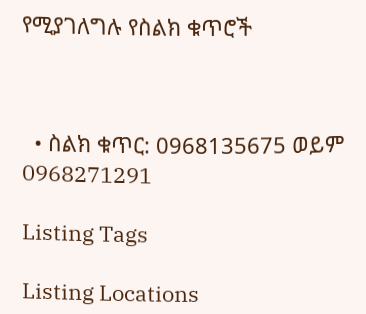የሚያገለግሉ የስልክ ቁጥሮች



  • ስልክ ቁጥር: 0968135675 ወይም 0968271291

Listing Tags

Listing Locations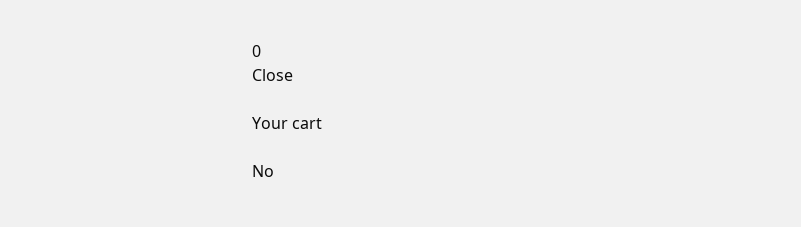0
Close

Your cart

No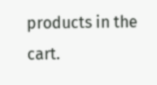products in the cart.